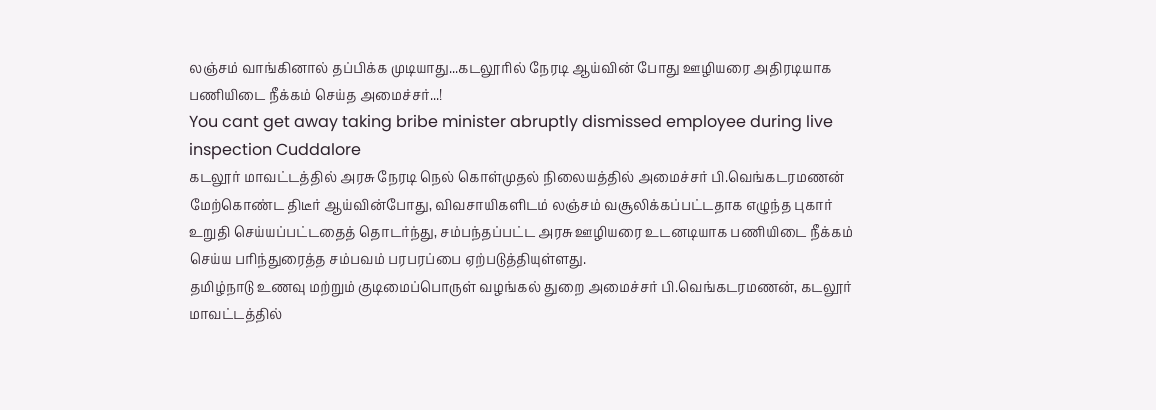லஞ்சம் வாங்கினால் தப்பிக்க முடியாது...கடலூரில் நேரடி ஆய்வின் போது ஊழியரை அதிரடியாக பணியிடை நீக்கம் செய்த அமைச்சர்...!
You cant get away taking bribe minister abruptly dismissed employee during live inspection Cuddalore
கடலூர் மாவட்டத்தில் அரசு நேரடி நெல் கொள்முதல் நிலையத்தில் அமைச்சர் பி.வெங்கடரமணன் மேற்கொண்ட திடீர் ஆய்வின்போது, விவசாயிகளிடம் லஞ்சம் வசூலிக்கப்பட்டதாக எழுந்த புகார் உறுதி செய்யப்பட்டதைத் தொடர்ந்து, சம்பந்தப்பட்ட அரசு ஊழியரை உடனடியாக பணியிடை நீக்கம் செய்ய பரிந்துரைத்த சம்பவம் பரபரப்பை ஏற்படுத்தியுள்ளது.
தமிழ்நாடு உணவு மற்றும் குடிமைப்பொருள் வழங்கல் துறை அமைச்சர் பி.வெங்கடரமணன், கடலூர் மாவட்டத்தில்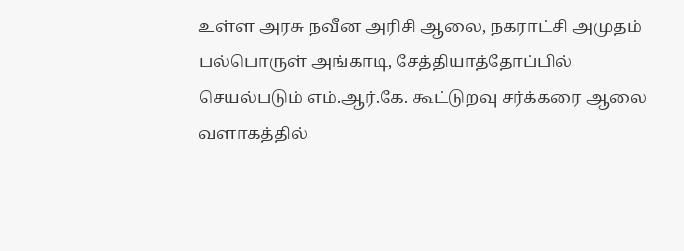உள்ள அரசு நவீன அரிசி ஆலை, நகராட்சி அமுதம் பல்பொருள் அங்காடி, சேத்தியாத்தோப்பில் செயல்படும் எம்.ஆர்.கே. கூட்டுறவு சர்க்கரை ஆலை வளாகத்தில்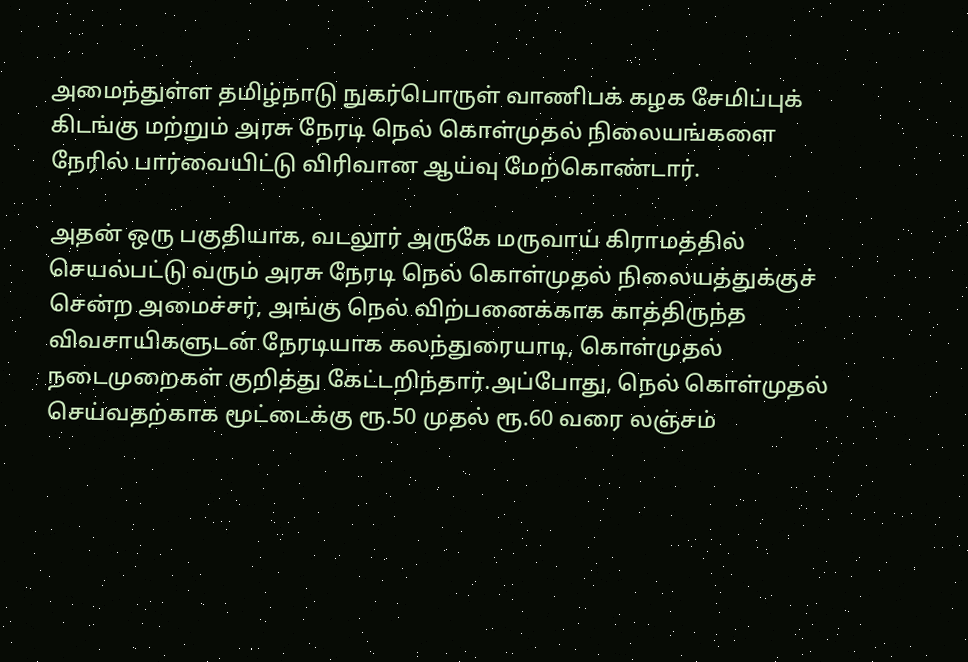அமைந்துள்ள தமிழ்நாடு நுகர்பொருள் வாணிபக் கழக சேமிப்புக் கிடங்கு மற்றும் அரசு நேரடி நெல் கொள்முதல் நிலையங்களை நேரில் பார்வையிட்டு விரிவான ஆய்வு மேற்கொண்டார்.

அதன் ஒரு பகுதியாக, வடலூர் அருகே மருவாய் கிராமத்தில் செயல்பட்டு வரும் அரசு நேரடி நெல் கொள்முதல் நிலையத்துக்குச் சென்ற அமைச்சர், அங்கு நெல் விற்பனைக்காக காத்திருந்த விவசாயிகளுடன் நேரடியாக கலந்துரையாடி, கொள்முதல் நடைமுறைகள் குறித்து கேட்டறிந்தார்.அப்போது, நெல் கொள்முதல் செய்வதற்காக மூட்டைக்கு ரூ.50 முதல் ரூ.60 வரை லஞ்சம்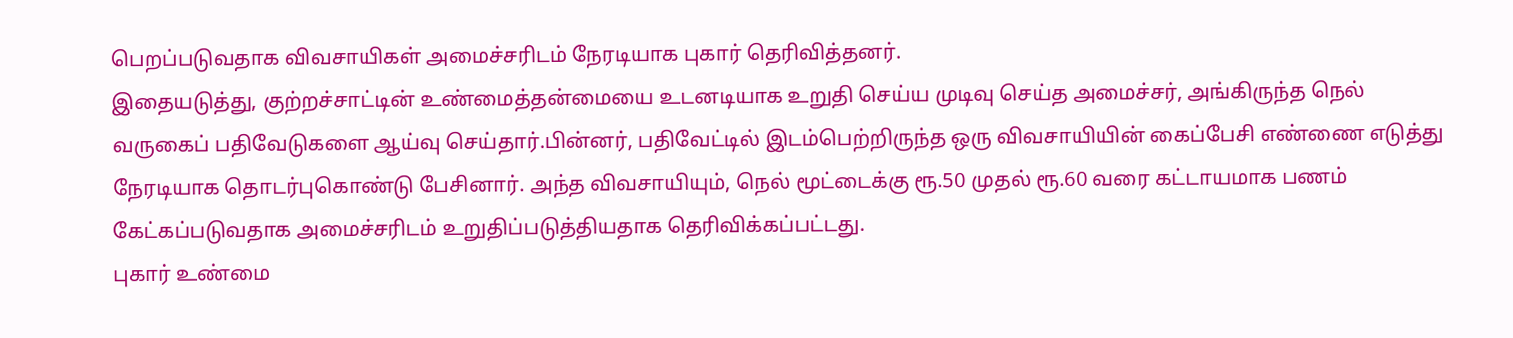பெறப்படுவதாக விவசாயிகள் அமைச்சரிடம் நேரடியாக புகார் தெரிவித்தனர்.
இதையடுத்து, குற்றச்சாட்டின் உண்மைத்தன்மையை உடனடியாக உறுதி செய்ய முடிவு செய்த அமைச்சர், அங்கிருந்த நெல் வருகைப் பதிவேடுகளை ஆய்வு செய்தார்.பின்னர், பதிவேட்டில் இடம்பெற்றிருந்த ஒரு விவசாயியின் கைப்பேசி எண்ணை எடுத்து நேரடியாக தொடர்புகொண்டு பேசினார். அந்த விவசாயியும், நெல் மூட்டைக்கு ரூ.50 முதல் ரூ.60 வரை கட்டாயமாக பணம் கேட்கப்படுவதாக அமைச்சரிடம் உறுதிப்படுத்தியதாக தெரிவிக்கப்பட்டது.
புகார் உண்மை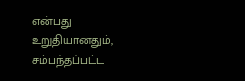என்பது உறுதியானதும், சம்பந்தப்பட்ட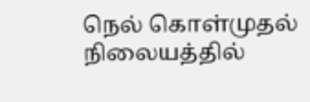நெல் கொள்முதல் நிலையத்தில்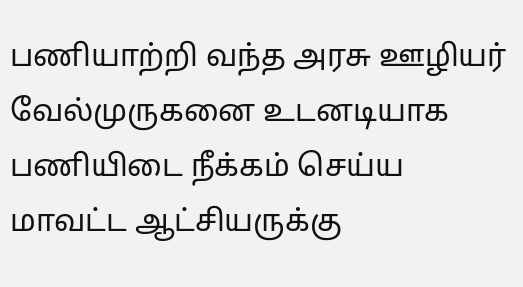பணியாற்றி வந்த அரசு ஊழியர் வேல்முருகனை உடனடியாக பணியிடை நீக்கம் செய்ய மாவட்ட ஆட்சியருக்கு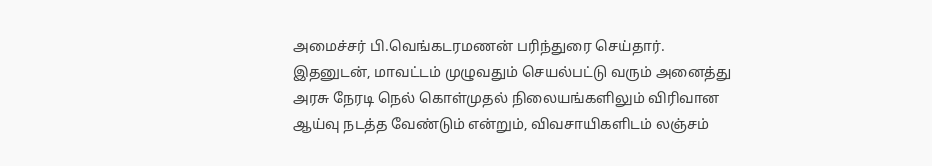அமைச்சர் பி.வெங்கடரமணன் பரிந்துரை செய்தார்.
இதனுடன், மாவட்டம் முழுவதும் செயல்பட்டு வரும் அனைத்து அரசு நேரடி நெல் கொள்முதல் நிலையங்களிலும் விரிவான ஆய்வு நடத்த வேண்டும் என்றும், விவசாயிகளிடம் லஞ்சம்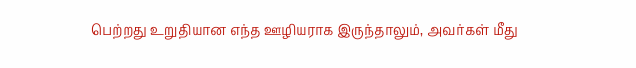பெற்றது உறுதியான எந்த ஊழியராக இருந்தாலும், அவர்கள் மீது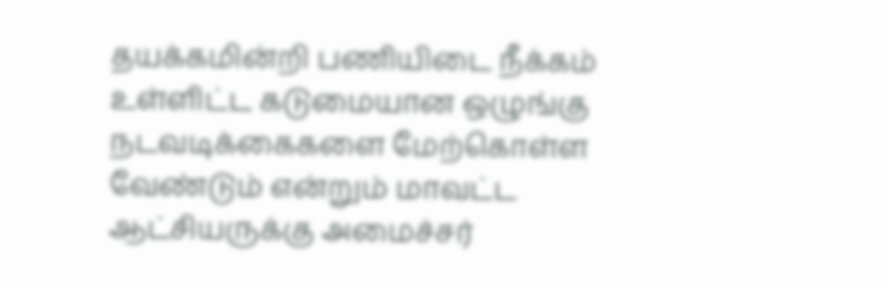தயக்கமின்றி பணியிடை நீக்கம் உள்ளிட்ட கடுமையான ஒழுங்கு நடவடிக்கைகளை மேற்கொள்ள வேண்டும் என்றும் மாவட்ட ஆட்சியருக்கு அமைச்சர்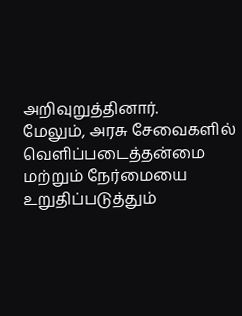அறிவுறுத்தினார்.
மேலும், அரசு சேவைகளில் வெளிப்படைத்தன்மை மற்றும் நேர்மையை உறுதிப்படுத்தும்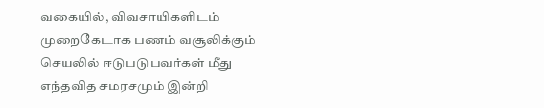வகையில், விவசாயிகளிடம் முறைகேடாக பணம் வசூலிக்கும் செயலில் ஈடுபடுபவர்கள் மீது எந்தவித சமரசமும் இன்றி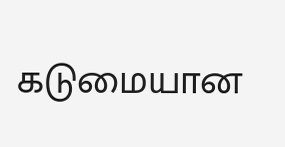கடுமையான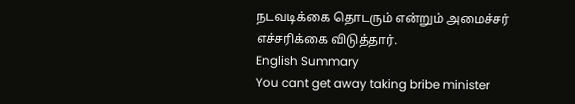நடவடிக்கை தொடரும் என்றும் அமைச்சர் எச்சரிக்கை விடுத்தார்.
English Summary
You cant get away taking bribe minister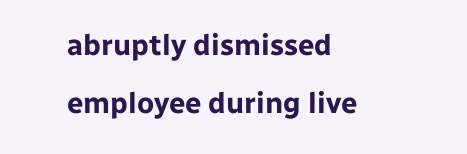abruptly dismissed employee during live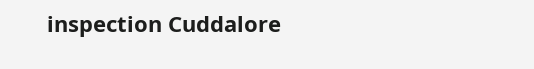inspection Cuddalore